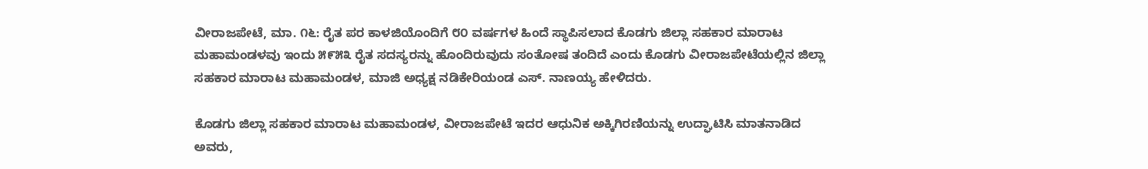ವೀರಾಜಪೇಟೆ, ಮಾ. ೧೬: ರೈತ ಪರ ಕಾಳಜಿಯೊಂದಿಗೆ ೮೦ ವರ್ಷಗಳ ಹಿಂದೆ ಸ್ಥಾಪಿಸಲಾದ ಕೊಡಗು ಜಿಲ್ಲಾ ಸಹಕಾರ ಮಾರಾಟ ಮಹಾಮಂಡಳವು ಇಂದು ೫೯೫೩ ರೈತ ಸದಸ್ಯರನ್ನು ಹೊಂದಿರುವುದು ಸಂತೋಷ ತಂದಿದೆ ಎಂದು ಕೊಡಗು ವೀರಾಜಪೇಟೆಯಲ್ಲಿನ ಜಿಲ್ಲಾ ಸಹಕಾರ ಮಾರಾಟ ಮಹಾಮಂಡಳ, ಮಾಜಿ ಅಧ್ಯಕ್ಷ ನಡಿಕೇರಿಯಂಡ ಎಸ್. ನಾಣಯ್ಯ ಹೇಳಿದರು.

ಕೊಡಗು ಜಿಲ್ಲಾ ಸಹಕಾರ ಮಾರಾಟ ಮಹಾಮಂಡಳ, ವೀರಾಜಪೇಟೆ ಇದರ ಆಧುನಿಕ ಅಕ್ಕಿಗಿರಣಿಯನ್ನು ಉದ್ಘಾಟಿಸಿ ಮಾತನಾಡಿದ ಅವರು,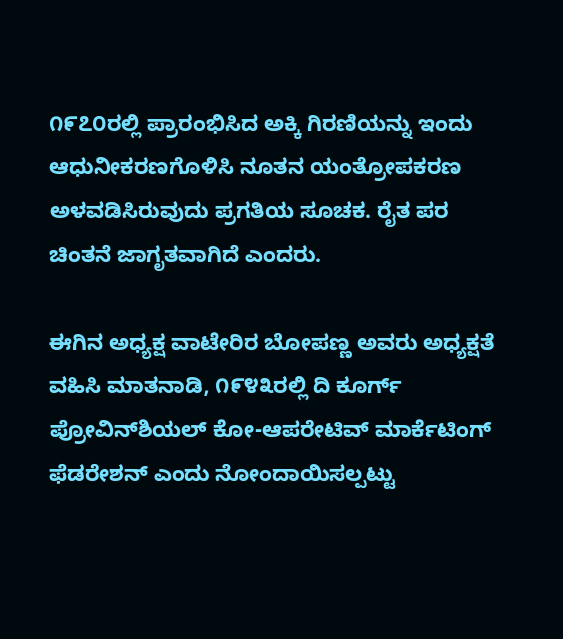೧೯೭೦ರಲ್ಲಿ ಪ್ರಾರಂಭಿಸಿದ ಅಕ್ಕಿ ಗಿರಣಿಯನ್ನು ಇಂದು ಆಧುನೀಕರಣಗೊಳಿಸಿ ನೂತನ ಯಂತ್ರೋಪಕರಣ ಅಳವಡಿಸಿರುವುದು ಪ್ರಗತಿಯ ಸೂಚಕ. ರೈತ ಪರ ಚಿಂತನೆ ಜಾಗೃತವಾಗಿದೆ ಎಂದರು.

ಈಗಿನ ಅಧ್ಯಕ್ಷ ವಾಟೇರಿರ ಬೋಪಣ್ಣ ಅವರು ಅಧ್ಯಕ್ಷತೆ ವಹಿಸಿ ಮಾತನಾಡಿ, ೧೯೪೩ರಲ್ಲಿ ದಿ ಕೂರ್ಗ್ ಪ್ರೋವಿನ್‌ಶಿಯಲ್ ಕೋ-ಆಪರೇಟಿವ್ ಮಾರ್ಕೆಟಿಂಗ್ ಫೆಡರೇಶನ್ ಎಂದು ನೋಂದಾಯಿಸಲ್ಪಟ್ಟು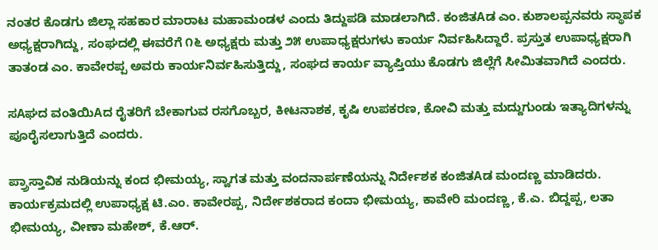ನಂತರ ಕೊಡಗು ಜಿಲ್ಲಾ ಸಹಕಾರ ಮಾರಾಟ ಮಹಾಮಂಡಳ ಎಂದು ತಿದ್ದುಪಡಿ ಮಾಡಲಾಗಿದೆ. ಕಂಜಿತAಡ ಎಂ. ಕುಶಾಲಪ್ಪನವರು ಸ್ಥಾಪಕ ಅಧ್ಯಕ್ಷರಾಗಿದ್ದು, ಸಂಘದಲ್ಲಿ ಈವರೆಗೆ ೧೬ ಅಧ್ಯಕ್ಷರು ಮತ್ತು ೨೫ ಉಪಾಧ್ಯಕ್ಷರುಗಳು ಕಾರ್ಯ ನಿರ್ವಹಿಸಿದ್ದಾರೆ. ಪ್ರಸ್ತುತ ಉಪಾಧ್ಯಕ್ಷರಾಗಿ ತಾತಂಡ ಎಂ. ಕಾವೇರಪ್ಪ ಅವರು ಕಾರ್ಯನಿರ್ವಹಿಸುತ್ತಿದ್ದು, ಸಂಘದ ಕಾರ್ಯ ವ್ಯಾಪ್ತಿಯು ಕೊಡಗು ಜಿಲ್ಲೆಗೆ ಸೀಮಿತವಾಗಿದೆ ಎಂದರು.

ಸAಘದ ವಂತಿಯಿAದ ರೈತರಿಗೆ ಬೇಕಾಗುವ ರಸಗೊಬ್ಬರ, ಕೀಟನಾಶಕ, ಕೃಷಿ ಉಪಕರಣ, ಕೋವಿ ಮತ್ತು ಮದ್ದುಗುಂಡು ಇತ್ಯಾದಿಗಳನ್ನು ಪೂರೈಸಲಾಗುತ್ತಿದೆ ಎಂದರು.

ಪ್ರ‍್ರಾಸ್ತಾವಿಕ ನುಡಿಯನ್ನು ಕಂದ ಭೀಮಯ್ಯ, ಸ್ವಾಗತ ಮತ್ತು ವಂದನಾರ್ಪಣೆಯನ್ನು ನಿರ್ದೇಶಕ ಕಂಜಿತAಡ ಮಂದಣ್ಣ ಮಾಡಿದರು. ಕಾರ್ಯಕ್ರಮದಲ್ಲಿ ಉಪಾಧ್ಯಕ್ಷ ಟಿ.ಎಂ. ಕಾವೇರಪ್ಪ, ನಿರ್ದೇಶಕರಾದ ಕಂದಾ ಭೀಮಯ್ಯ, ಕಾವೇರಿ ಮಂದಣ್ಣ, ಕೆ.ಎ. ಬಿದ್ದಪ್ಪ, ಲತಾ ಭೀಮಯ್ಯ, ವೀಣಾ ಮಹೇಶ್, ಕೆ.ಆರ್.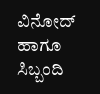ವಿನೋದ್ ಹಾಗೂ ಸಿಬ್ಬಂದಿ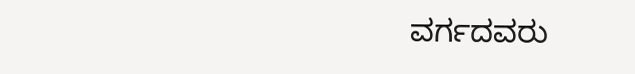ವರ್ಗದವರು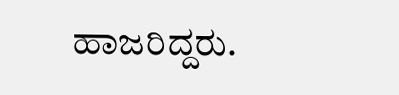ಹಾಜರಿದ್ದರು.